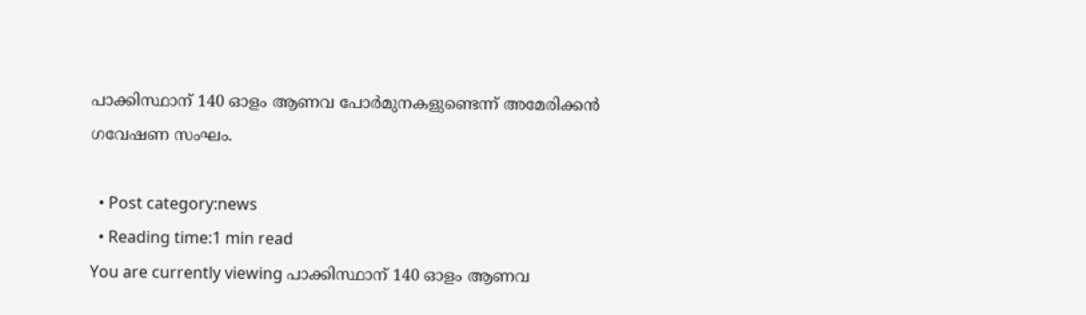പാക്കിസ്ഥാന് 140 ഓളം ആണവ പോര്‍മുനകളുണ്ടെന്ന് അമേരിക്കന്‍ ഗവേഷണ സംഘം.

  • Post category:news
  • Reading time:1 min read
You are currently viewing പാക്കിസ്ഥാന് 140 ഓളം ആണവ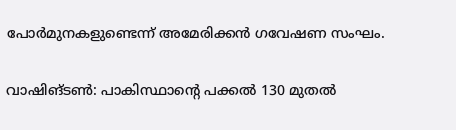പോര്‍മുനകളുണ്ടെന്ന് അമേരിക്കന്‍ ഗവേഷണ സംഘം.

വാഷിങ്ടണ്‍: പാകിസ്ഥാന്റെ പക്കല്‍ 130 മുതല്‍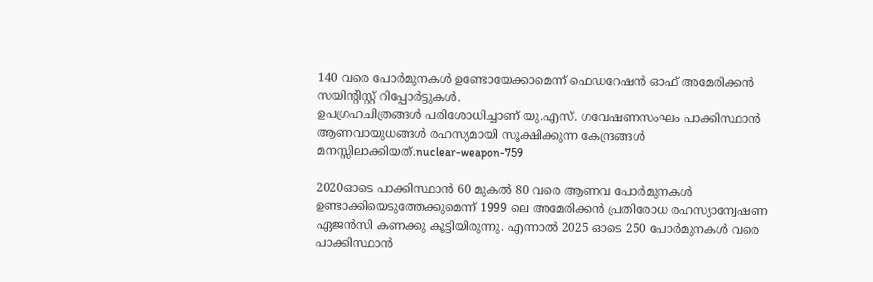140 വരെ പോര്‍മുനകള്‍ ഉണ്ടോയേക്കാമെന്ന് ഫെഡറേഷന്‍ ഓഫ് അമേരിക്കന്‍ സയിന്റിസ്റ്റ് റിപ്പോര്‍ട്ടുകള്‍.
ഉപഗ്രഹചിത്രങ്ങള്‍ പരിശോധിച്ചാണ് യു.എസ്. ഗവേഷണസംഘം പാക്കിസ്ഥാന്‍ ആണവായുധങ്ങള്‍ രഹസ്യമായി സൂക്ഷിക്കുന്ന കേന്ദ്രങ്ങള്‍ മനസ്സിലാക്കിയത്.nuclear-weapon-759

2020ഓടെ പാക്കിസ്ഥാന്‍ 60 മുകല്‍ 80 വരെ ആണവ പോര്‍മുനകള്‍ ഉണ്ടാക്കിയെടുത്തേക്കുമെന്ന് 1999 ലെ അമേരിക്കന്‍ പ്രതിരോധ രഹസ്യാന്വേഷണ ഏജന്‍സി കണക്കു കൂട്ടിയിരുന്നു. എന്നാല്‍ 2025 ഓടെ 250 പോര്‍മുനകള്‍ വരെ പാക്കിസ്ഥാന്‍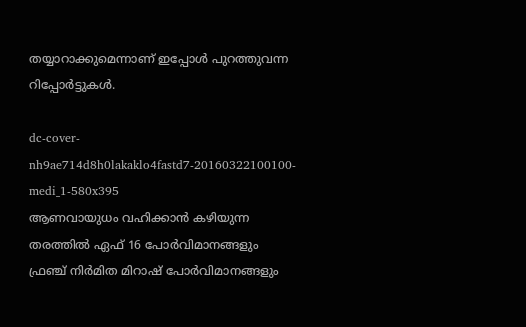തയ്യാറാക്കുമെന്നാണ് ഇപ്പോള്‍ പുറത്തുവന്ന റിപ്പോര്‍ട്ടുകള്‍.

dc-cover-nh9ae714d8h0lakaklo4fastd7-20160322100100-medi_1-580x395
ആണവായുധം വഹിക്കാന്‍ കഴിയുന്ന തരത്തില്‍ ഏഫ് 16 പോര്‍വിമാനങ്ങളും ഫ്രഞ്ച് നിര്‍മിത മിറാഷ് പോര്‍വിമാനങ്ങളും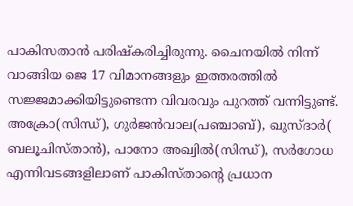പാകിസതാന്‍ പരിഷ്‌കരിച്ചിരുന്നു. ചൈനയില്‍ നിന്ന് വാങ്ങിയ ജെ 17 വിമാനങ്ങളും ഇത്തരത്തില്‍ സജ്ജമാക്കിയിട്ടുണ്ടെന്ന വിവരവും പുറത്ത് വന്നിട്ടുണ്ട്.
അക്രോ(സിന്ധ്), ഗുര്‍ജന്‍വാല(പഞ്ചാബ്), ഖുസ്ദാര്‍( ബലൂചിസ്താന്‍), പാനോ അഖ്വില്‍(സിന്ധ്), സര്‍ഗോധ എന്നിവടങ്ങളിലാണ് പാകിസ്താന്റെ പ്രധാന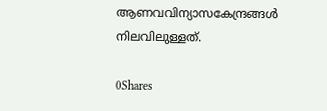ആണവവിന്യാസകേന്ദ്രങ്ങള്‍ നിലവിലുള്ളത്.

0Shares